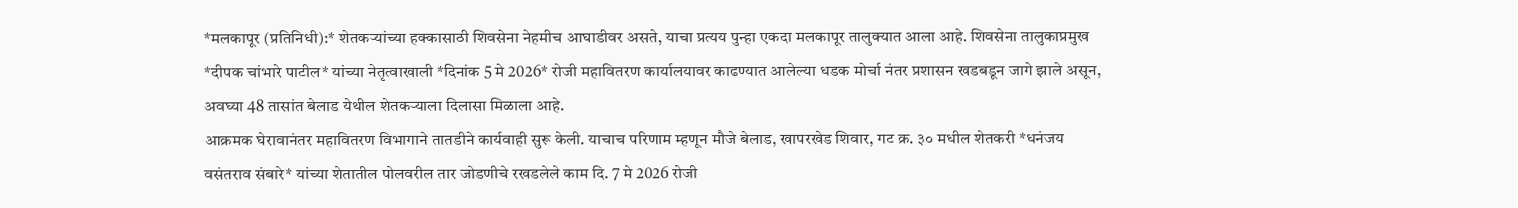*मलकापूर (प्रतिनिधी):* शेतकऱ्यांच्या हक्कासाठी शिवसेना नेहमीच आघाडीवर असते, याचा प्रत्यय पुन्हा एकदा मलकापूर तालुक्यात आला आहे. शिवसेना तालुकाप्रमुख *दीपक चांभारे पाटील* यांच्या नेतृत्वाखाली *दिनांक 5 मे 2026* रोजी महावितरण कार्यालयावर काढण्यात आलेल्या धडक मोर्चा नंतर प्रशासन खडबडून जागे झाले असून, अवघ्या 48 तासांत बेलाड येथील शेतकऱ्याला दिलासा मिळाला आहे.
आक्रमक घेरावानंतर महावितरण विभागाने तातडीने कार्यवाही सुरू केली. याचाच परिणाम म्हणून मौजे बेलाड, खापरखेड शिवार, गट क्र. ३० मधील शेतकरी *धनंजय वसंतराव संबारे* यांच्या शेतातील पोलवरील तार जोडणीचे रखडलेले काम दि. 7 मे 2026 रोजी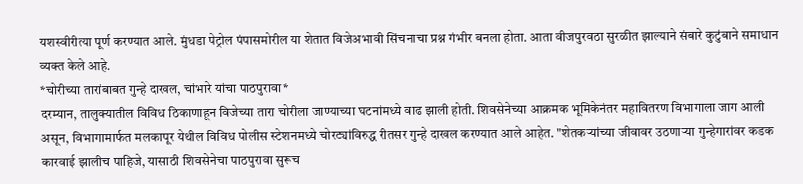यशस्वीरीत्या पूर्ण करण्यात आले. मुंधडा पेट्रोल पंपासमोरील या शेतात विजेअभावी सिंचनाचा प्रश्न गंभीर बनला होता. आता वीजपुरवठा सुरळीत झाल्याने संबारे कुटुंबाने समाधान व्यक्त केले आहे.
*चोरीच्या तारांबाबत गुन्हे दाखल, चांभारे यांचा पाठपुरावा*
दरम्यान, तालुक्यातील विविध ठिकाणाहून विजेच्या तारा चोरीला जाण्याच्या घटनांमध्ये वाढ झाली होती. शिवसेनेच्या आक्रमक भूमिकेनंतर महावितरण विभागाला जाग आली असून, विभागामार्फत मलकापूर येथील विविध पोलीस स्टेशनमध्ये चोरट्यांविरुद्ध रीतसर गुन्हे दाखल करण्यात आले आहेत. "शेतकऱ्यांच्या जीवावर उठणाऱ्या गुन्हेगारांवर कडक कारवाई झालीच पाहिजे, यासाठी शिवसेनेचा पाठपुरावा सुरूच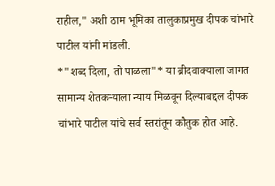राहील," अशी ठाम भूमिका तालुकाप्रमुख दीपक चांभारे पाटील यांनी मांडली.
*"शब्द दिला, तो पाळला"* या ब्रीदवाक्याला जागत सामान्य शेतकऱ्याला न्याय मिळवून दिल्याबद्दल दीपक चांभारे पाटील यांचे सर्व स्तरांतून कौतुक होत आहे.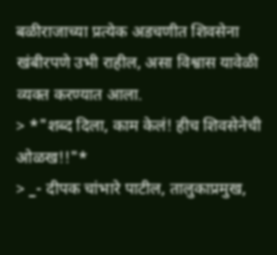बळीराजाच्या प्रत्येक अडचणीत शिवसेना खंबीरपणे उभी राहील, असा विश्वास यावेळी व्यक्त करण्यात आला.
> *"शब्द दिला, काम केलं! हीच शिवसेनेची ओळख!!"*
> _- दीपक चांभारे पाटील, तालुकाप्रमुख,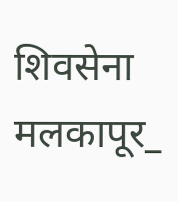शिवसेना मलकापूर_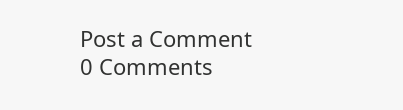Post a Comment
0 Comments